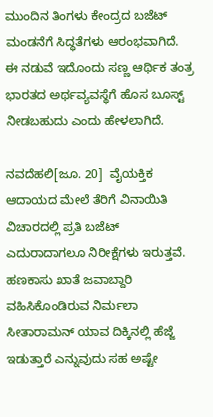ಮುಂದಿನ ತಿಂಗಳು ಕೇಂದ್ರದ ಬಜೆಟ್ ಮಂಡನೆಗೆ ಸಿದ್ಧತೆಗಳು ಆರಂಭವಾಗಿದೆ.  ಈ ನಡುವೆ ಇದೊಂದು ಸಣ್ಣ ಆರ್ಥಿಕ ತಂತ್ರ ಭಾರತದ ಅರ್ಥವ್ಯವಸ್ಥೆಗೆ ಹೊಸ ಬೂಸ್ಟ್ ನೀಡಬಹುದು ಎಂದು ಹೇಳಲಾಗಿದೆ.

ನವದೆಹಲಿ[ಜೂ. 20]  ವೈಯಕ್ತಿಕ ಆದಾಯದ ಮೇಲೆ ತೆರಿಗೆ ವಿನಾಯಿತಿ ವಿಚಾರದಲ್ಲಿ ಪ್ರತಿ ಬಜೆಟ್ ಎದುರಾದಾಗಲೂ ನಿರೀಕ್ಷೆಗಳು ಇರುತ್ತವೆ. ಹಣಕಾಸು ಖಾತೆ ಜವಾಬ್ದಾರಿ ವಹಿಸಿಕೊಂಡಿರುವ ನಿರ್ಮಲಾ ಸೀತಾರಾಮನ್ ಯಾವ ದಿಕ್ಕಿನಲ್ಲಿ ಹೆಜ್ಜೆ ಇಡುತ್ತಾರೆ ಎನ್ನುವುದು ಸಹ ಅಷ್ಟೇ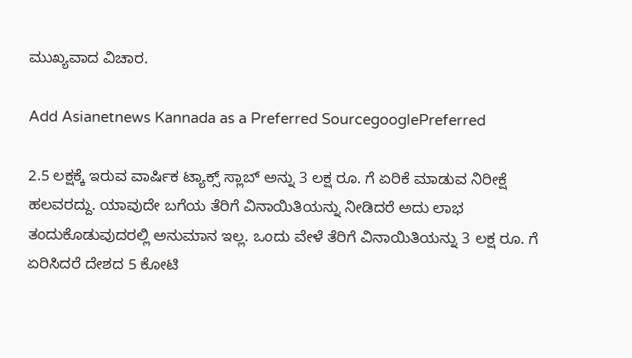ಮುಖ್ಯವಾದ ವಿಚಾರ.

Add Asianetnews Kannada as a Preferred SourcegooglePreferred

2.5 ಲಕ್ಷಕ್ಕೆ ಇರುವ ವಾರ್ಷಿಕ ಟ್ಯಾಕ್ಸ್ ಸ್ಲಾಬ್ ಅನ್ನು 3 ಲಕ್ಷ ರೂ. ಗೆ ಏರಿಕೆ ಮಾಡುವ ನಿರೀಕ್ಷೆ ಹಲವರದ್ದು. ಯಾವುದೇ ಬಗೆಯ ತೆರಿಗೆ ವಿನಾಯಿತಿಯನ್ನು ನೀಡಿದರೆ ಅದು ಲಾಭ ತಂದುಕೊಡುವುದರಲ್ಲಿ ಅನುಮಾನ ಇಲ್ಲ. ಒಂದು ವೇಳೆ ತೆರಿಗೆ ವಿನಾಯಿತಿಯನ್ನು 3 ಲಕ್ಷ ರೂ. ಗೆ ಏರಿಸಿದರೆ ದೇಶದ 5 ಕೋಟಿ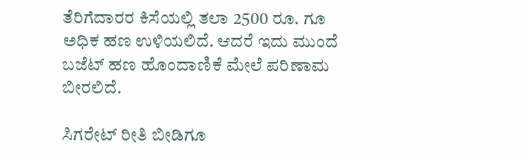ತೆರಿಗೆದಾರರ ಕಿಸೆಯಲ್ಲಿ ತಲಾ 2500 ರೂ. ಗೂ ಅಧಿಕ ಹಣ ಉಳಿಯಲಿದೆ. ಆದರೆ ಇದು ಮುಂದೆ ಬಜೆಟ್ ಹಣ ಹೊಂದಾಣಿಕೆ ಮೇಲೆ ಪರಿಣಾಮ ಬೀರಲಿದೆ.

ಸಿಗರೇಟ್ ರೀತಿ ಬೀಡಿಗೂ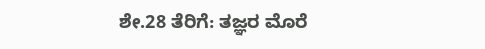ಶೇ.28 ತೆರಿಗೆ: ತಜ್ಞರ ಮೊರೆ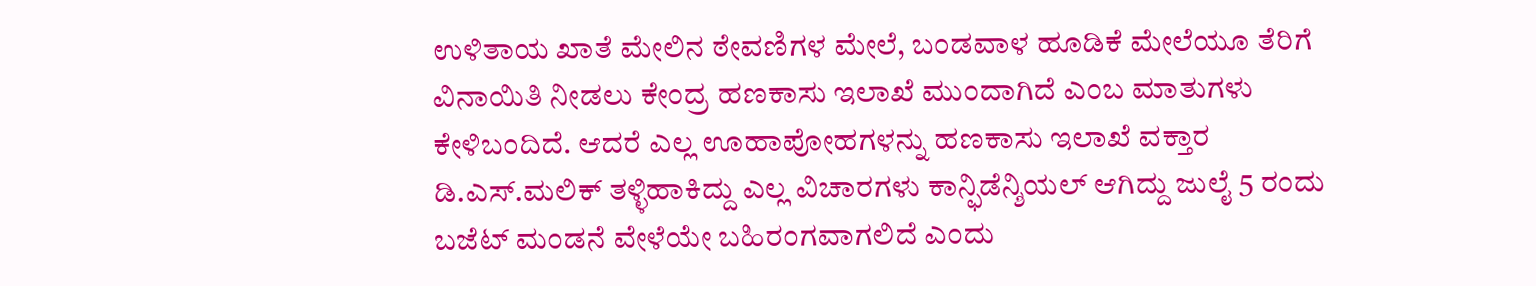ಉಳಿತಾಯ ಖಾತೆ ಮೇಲಿನ ಠೇವಣಿಗಳ ಮೇಲೆ, ಬಂಡವಾಳ ಹೂಡಿಕೆ ಮೇಲೆಯೂ ತೆರಿಗೆ ವಿನಾಯಿತಿ ನೀಡಲು ಕೇಂದ್ರ ಹಣಕಾಸು ಇಲಾಖೆ ಮುಂದಾಗಿದೆ ಎಂಬ ಮಾತುಗಳು ಕೇಳಿಬಂದಿದೆ. ಆದರೆ ಎಲ್ಲ ಊಹಾಪೋಹಗಳನ್ನು ಹಣಕಾಸು ಇಲಾಖೆ ವಕ್ತಾರ ಡಿ.ಎಸ್.ಮಲಿಕ್ ತಳ್ಳಿಹಾಕಿದ್ದು ಎಲ್ಲ ವಿಚಾರಗಳು ಕಾನ್ಫಿಡೆನ್ಶಿಯಲ್ ಆಗಿದ್ದು ಜುಲೈ 5 ರಂದು ಬಜೆಟ್ ಮಂಡನೆ ವೇಳೆಯೇ ಬಹಿರಂಗವಾಗಲಿದೆ ಎಂದು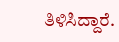ತಿಳಿಸಿದ್ದಾರೆ.